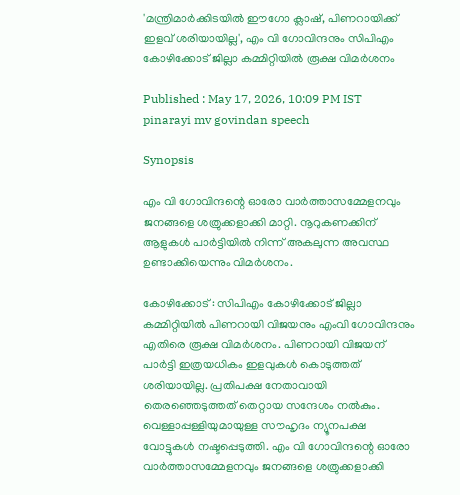'മന്ത്രിമാർക്കിടയിൽ ഈഗോ ക്ലാഷ്, പിണറായിക്ക് ഇളവ് ശരിയായില്ല', എം വി ഗോവിന്ദനും സിപിഎം കോഴിക്കോട് ജില്ലാ കമ്മിറ്റിയിൽ രൂക്ഷ വിമർശനം

Published : May 17, 2026, 10:09 PM IST
pinarayi mv govindan speech

Synopsis

എം വി ഗോവിന്ദന്റെ ഓരോ വാർത്താസമ്മേളനവും ജനങ്ങളെ ശത്രുക്കളാക്കി മാറ്റി. നൂറുകണക്കിന് ആളുകൾ പാർട്ടിയിൽ നിന്ന് അകലുന്ന അവസ്ഥ ഉണ്ടാക്കിയെന്നും വിമർശനം.

കോഴിക്കോട് : സിപിഎം കോഴിക്കോട് ജില്ലാ കമ്മിറ്റിയിൽ പിണറായി വിജയനും എംവി ഗോവിന്ദനും എതിരെ രൂക്ഷ വിമർശനം. പിണറായി വിജയന് പാർട്ടി ഇത്രയധികം ഇളവുകൾ കൊടുത്തത് ശരിയായില്ല. പ്രതിപക്ഷ നേതാവായി തെരഞ്ഞെടുത്തത് തെറ്റായ സന്ദേശം നൽകും. വെള്ളാപ്പള്ളിയുമായുള്ള സൗഹൃദം ന്യൂനപക്ഷ വോട്ടുകൾ നഷ്ടപ്പെടുത്തി. എം വി ഗോവിന്ദന്റെ ഓരോ വാർത്താസമ്മേളനവും ജനങ്ങളെ ശത്രുക്കളാക്കി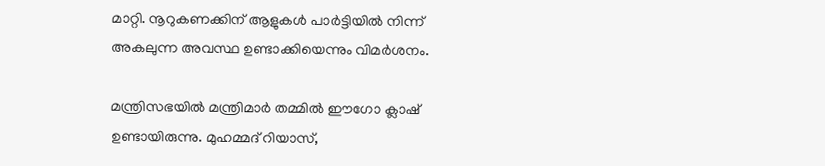മാറ്റി. നൂറുകണക്കിന് ആളുകൾ പാർട്ടിയിൽ നിന്ന് അകലുന്ന അവസ്ഥ ഉണ്ടാക്കിയെന്നും വിമർശനം.

മന്ത്രിസഭയിൽ മന്ത്രിമാർ തമ്മിൽ ഈഗോ ക്ലാഷ് ഉണ്ടായിരുന്നു. മുഹമ്മദ് റിയാസ്,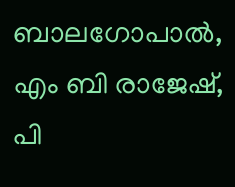ബാലഗോപാൽ, എം ബി രാജേഷ്, പി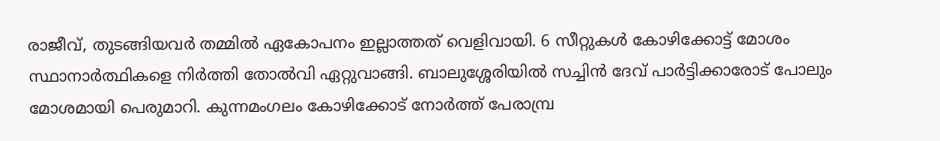രാജീവ്, തുടങ്ങിയവർ തമ്മിൽ ഏകോപനം ഇല്ലാത്തത് വെളിവായി. 6 സീറ്റുകൾ കോഴിക്കോട്ട് മോശം സ്ഥാനാർത്ഥികളെ നിർത്തി തോൽവി ഏറ്റുവാങ്ങി. ബാലുശ്ശേരിയിൽ സച്ചിൻ ദേവ് പാർട്ടിക്കാരോട് പോലും മോശമായി പെരുമാറി. കുന്നമംഗലം കോഴിക്കോട് നോർത്ത് പേരാമ്പ്ര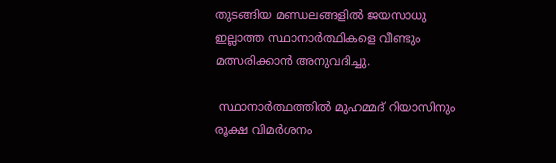തുടങ്ങിയ മണ്ഡലങ്ങളിൽ ജയസാധു ഇല്ലാത്ത സ്ഥാനാർത്ഥികളെ വീണ്ടും മത്സരിക്കാൻ അനുവദിച്ചു.

 സ്ഥാനാർത്ഥത്തിൽ മുഹമ്മദ് റിയാസിനും രൂക്ഷ വിമർശനം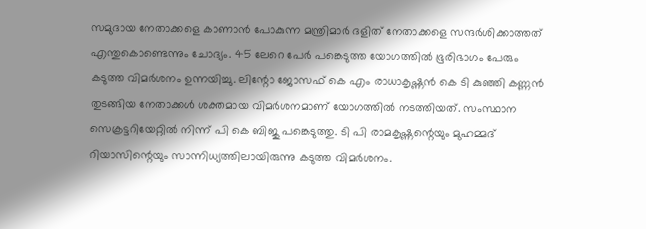സമുദായ നേതാക്കളെ കാണാൻ പോകുന്ന മന്ത്രിമാർ ദളിത് നേതാക്കളെ സന്ദർശിക്കാത്തത് എന്തുകൊണ്ടെന്നും ചോദ്യം. 45 ലേറെ പേർ പങ്കെടുത്ത യോഗത്തിൽ ഭൂരിഭാഗം പേരും കടുത്ത വിമർശനം ഉന്നയിച്ചു. ലിന്റോ ജോസഫ് കെ എം രാധാകൃഷ്ണൻ കെ ടി കുഞ്ഞി കണ്ണൻ തുടങ്ങിയ നേതാക്കൾ ശക്തമായ വിമർശനമാണ് യോഗത്തിൽ നടത്തിയത്. സംസ്ഥാന സെക്രട്ടറിയേറ്റിൽ നിന്ന് പി കെ ബിജു പങ്കെടുത്തു. ടി പി രാമകൃഷ്ണന്റെയും മുഹമ്മദ് റിയാസിന്റെയും സാന്നിധ്യത്തിലായിരുന്നു കടുത്ത വിമർശനം.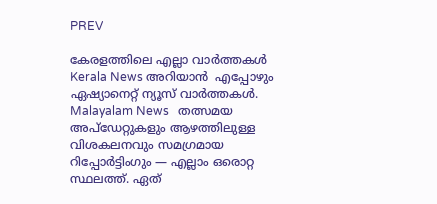PREV

കേരളത്തിലെ എല്ലാ വാർത്തകൾ Kerala News അറിയാൻ  എപ്പോഴും ഏഷ്യാനെറ്റ് ന്യൂസ് വാർത്തകൾ.  Malayalam News   തത്സമയ അപ്‌ഡേറ്റുകളും ആഴത്തിലുള്ള വിശകലനവും സമഗ്രമായ റിപ്പോർട്ടിംഗും — എല്ലാം ഒരൊറ്റ സ്ഥലത്ത്. ഏത്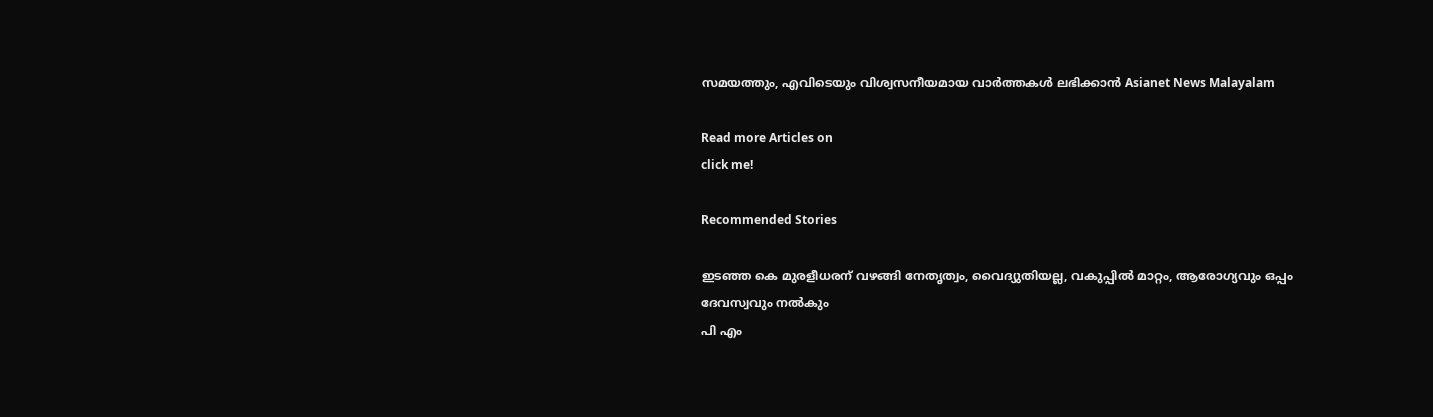സമയത്തും, എവിടെയും വിശ്വസനീയമായ വാർത്തകൾ ലഭിക്കാൻ Asianet News Malayalam

Read more Articles on
click me!

Recommended Stories

ഇടഞ്ഞ കെ മുരളീധരന് വഴങ്ങി നേതൃത്വം, വൈദ്യുതിയല്ല, വകുപ്പിൽ മാറ്റം, ആരോഗ്യവും ഒപ്പം ദേവസ്വവും നൽകും
പി എം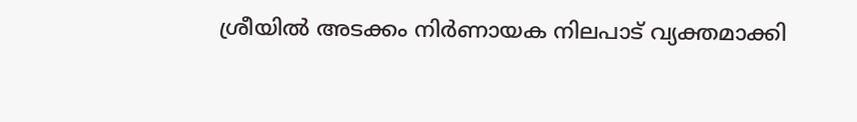ശ്രീയിൽ അടക്കം നിർണായക നിലപാട് വ്യക്തമാക്കി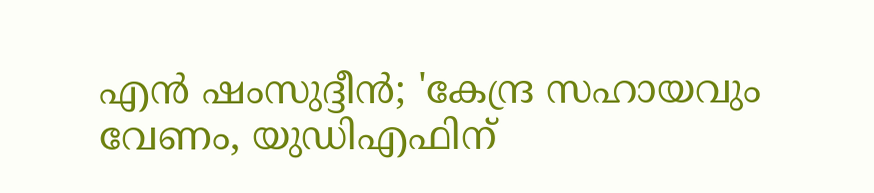എൻ ഷംസുദ്ദീൻ; 'കേന്ദ്ര സഹായവും വേണം, യു‍ഡിഎഫിന്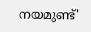നയമുണ്ട്'